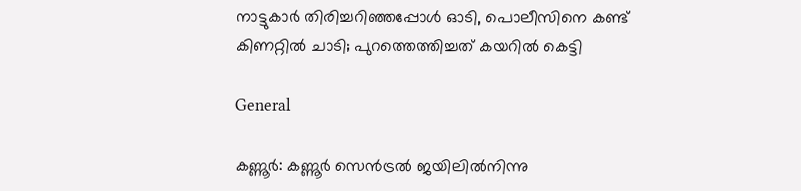നാട്ടുകാര്‍ തിരിച്ചറിഞ്ഞപ്പോള്‍ ഓടി, പൊലീസിനെ കണ്ട് കിണറ്റില്‍ ചാടി; പുറത്തെത്തിച്ചത് കയറില്‍ കെട്ടി

General

കണ്ണൂര്‍: കണ്ണൂര്‍ സെന്‍ട്രല്‍ ജയിലില്‍നിന്നു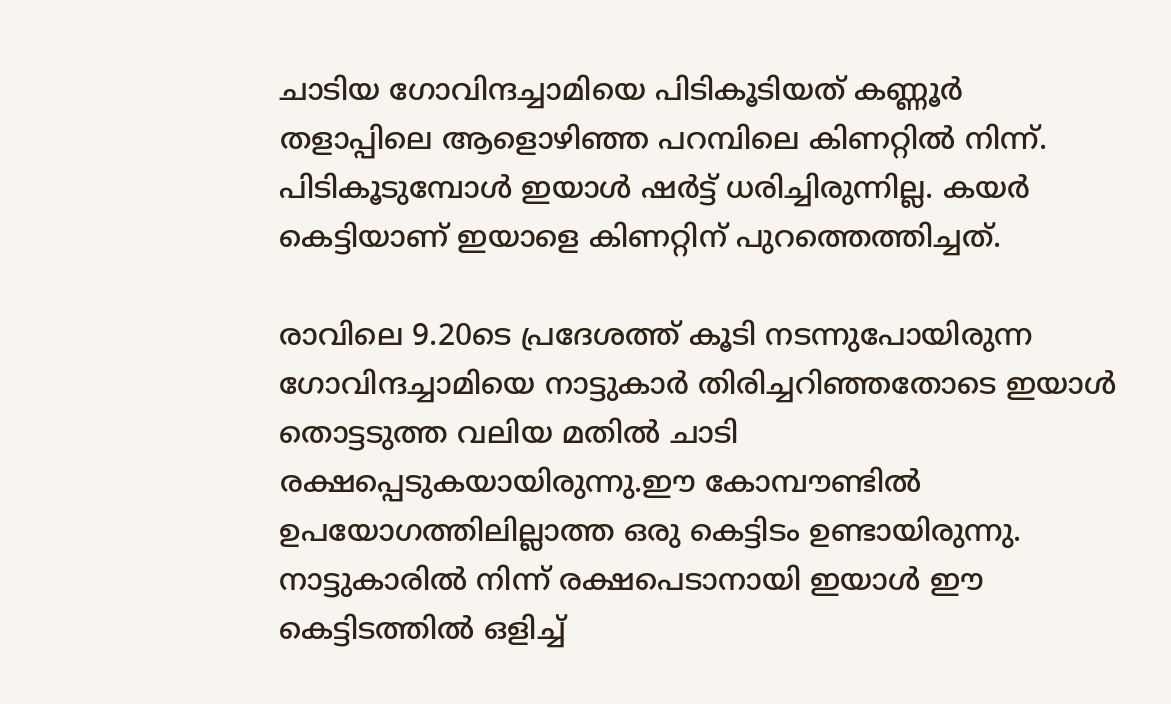ചാടിയ ഗോവിന്ദച്ചാമിയെ പിടികൂടിയത് കണ്ണൂര്‍ തളാപ്പിലെ ആളൊഴിഞ്ഞ പറമ്പിലെ കിണറ്റില്‍ നിന്ന്. പിടികൂടുമ്പോള്‍ ഇയാള്‍ ഷര്‍ട്ട് ധരിച്ചിരുന്നില്ല. കയര്‍ കെട്ടിയാണ് ഇയാളെ കിണറ്റിന് പുറത്തെത്തിച്ചത്.

രാവിലെ 9.20ടെ പ്രദേശത്ത് കൂടി നടന്നുപോയിരുന്ന ഗോവിന്ദച്ചാമിയെ നാട്ടുകാര്‍ തിരിച്ചറിഞ്ഞതോടെ ഇയാള്‍ തൊട്ടടുത്ത വലിയ മതില്‍ ചാടി രക്ഷപ്പെടുകയായിരുന്നു.ഈ കോമ്പൗണ്ടില്‍ ഉപയോഗത്തിലില്ലാത്ത ഒരു കെട്ടിടം ഉണ്ടായിരുന്നു. നാട്ടുകാരില്‍ നിന്ന് രക്ഷപെടാനായി ഇയാള്‍ ഈ കെട്ടിടത്തില്‍ ഒളിച്ച്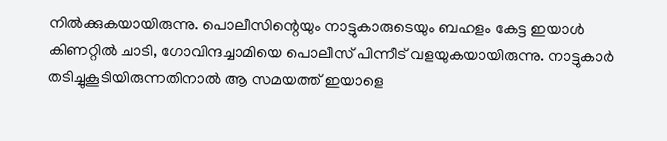നില്‍ക്കുകയായിരുന്നു. പൊലീസിന്റെയും നാട്ടുകാരുടെയും ബഹളം കേട്ട ഇയാള്‍ കിണറ്റില്‍ ചാടി, ഗോവിന്ദച്ചാമിയെ പൊലീസ് പിന്നീട് വളയുകയായിരുന്നു. നാട്ടുകാര്‍ തടിച്ചുകൂടിയിരുന്നതിനാല്‍ ആ സമയത്ത് ഇയാളെ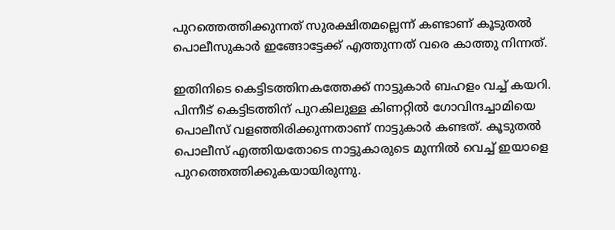പുറത്തെത്തിക്കുന്നത് സുരക്ഷിതമല്ലെന്ന് കണ്ടാണ് കൂടുതല്‍ പൊലീസുകാര്‍ ഇങ്ങോട്ടേക്ക് എത്തുന്നത് വരെ കാത്തു നിന്നത്.

ഇതിനിടെ കെട്ടിടത്തിനകത്തേക്ക് നാട്ടുകാര്‍ ബഹളം വച്ച് കയറി. പിന്നീട് കെട്ടിടത്തിന് പുറകിലുള്ള കിണറ്റില്‍ ഗോവിന്ദച്ചാമിയെ പൊലീസ് വളഞ്ഞിരിക്കുന്നതാണ് നാട്ടുകാര്‍ കണ്ടത്. കൂടുതല്‍ പൊലീസ് എത്തിയതോടെ നാട്ടുകാരുടെ മുന്നില്‍ വെച്ച് ഇയാളെ പുറത്തെത്തിക്കുകയായിരുന്നു.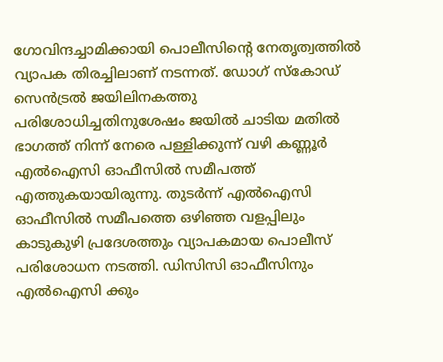ഗോവിന്ദച്ചാമിക്കായി പൊലീസിന്റെ നേതൃത്വത്തില്‍ വ്യാപക തിരച്ചിലാണ് നടന്നത്. ഡോഗ് സ്‌കോഡ് സെന്‍ട്രല്‍ ജയിലിനകത്തു പരിശോധിച്ചതിനുശേഷം ജയില്‍ ചാടിയ മതില്‍ ഭാഗത്ത് നിന്ന് നേരെ പള്ളിക്കുന്ന് വഴി കണ്ണൂര്‍ എല്‍ഐസി ഓഫീസില്‍ സമീപത്ത് എത്തുകയായിരുന്നു. തുടര്‍ന്ന് എല്‍ഐസി ഓഫീസില്‍ സമീപത്തെ ഒഴിഞ്ഞ വളപ്പിലും കാടുകുഴി പ്രദേശത്തും വ്യാപകമായ പൊലീസ് പരിശോധന നടത്തി. ഡിസിസി ഓഫീസിനും എല്‍ഐസി ക്കും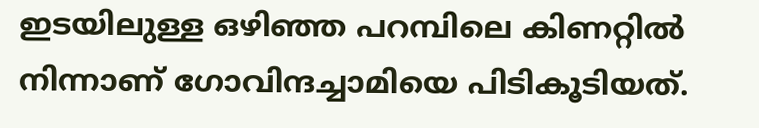ഇടയിലുള്ള ഒഴിഞ്ഞ പറമ്പിലെ കിണറ്റില്‍ നിന്നാണ് ഗോവിന്ദച്ചാമിയെ പിടികൂടിയത്.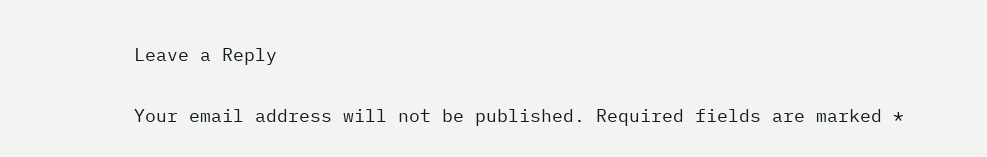Leave a Reply

Your email address will not be published. Required fields are marked *